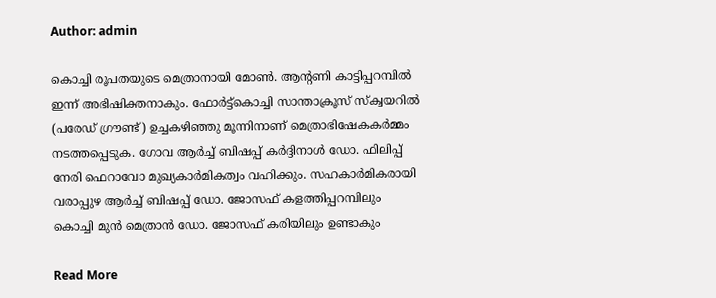Author: admin

കൊച്ചി രൂപതയുടെ മെത്രാനായി മോൺ. ആൻ്റണി കാട്ടിപ്പറമ്പിൽ ഇന്ന് അഭിഷിക്തനാകും. ഫോർട്ട്കൊച്ചി സാന്താക്രൂസ് സ്ക്വയറിൽ (പരേഡ് ഗ്രൗണ്ട്) ഉച്ചകഴിഞ്ഞു മൂന്നിനാണ് മെത്രാഭിഷേകകർമ്മം നടത്തപ്പെടുക. ഗോവ ആർച്ച് ബിഷപ്പ് കർദ്ദിനാൾ ഡോ. ഫിലിപ്പ് നേരി ഫെറാവോ മുഖ്യകാർമികത്വം വഹിക്കും. സഹകാർമികരായി വരാപ്പുഴ ആർച്ച് ബിഷപ്പ് ഡോ. ജോസഫ് കളത്തിപ്പറമ്പിലും കൊച്ചി മുൻ മെത്രാൻ ഡോ. ജോസഫ് കരിയിലും ഉണ്ടാകും

Read More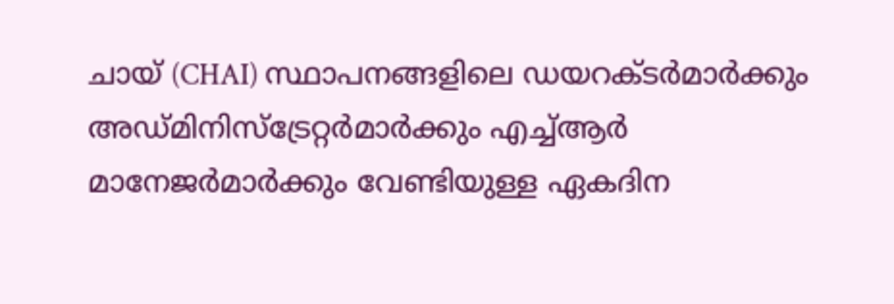ചായ് (CHAI) സ്ഥാപനങ്ങളിലെ ഡയറക്ടർമാർക്കും അഡ്മിനിസ്‌ട്രേറ്റർമാർക്കും എച്ച്ആർ മാനേജർമാർക്കും വേണ്ടിയുള്ള ഏകദിന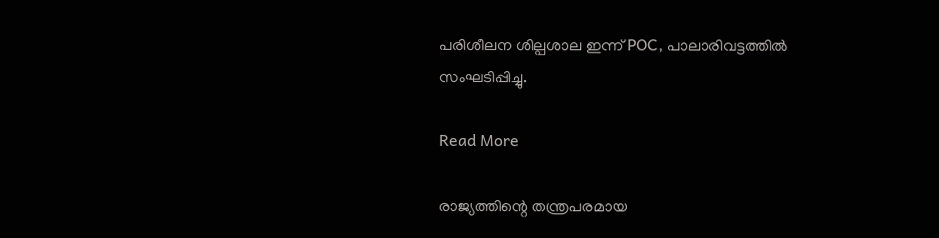പരിശീലന ശില്പശാല ഇന്ന് POC, പാലാരിവട്ടത്തിൽ സംഘടിപ്പിച്ചു.

Read More

രാജ്യത്തിന്റെ തന്ത്രപരമായ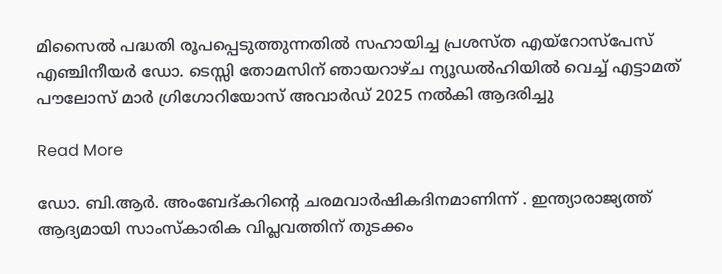മിസൈൽ പദ്ധതി രൂപപ്പെടുത്തുന്നതിൽ സഹായിച്ച പ്രശസ്ത എയ്‌റോസ്‌പേസ് എഞ്ചിനീയർ ഡോ. ടെസ്സി തോമസിന് ഞായറാഴ്ച ന്യൂഡൽഹിയിൽ വെച്ച് എട്ടാമത് പൗലോസ് മാർ ഗ്രിഗോറിയോസ് അവാർഡ് 2025 നൽകി ആദരിച്ചു

Read More

ഡോ. ബി.ആർ. അംബേദ്കറിന്റെ ചരമവാർഷികദിനമാണിന്ന് . ഇന്ത്യാരാജ്യത്ത് ആദ്യമായി സാംസ്‌കാരിക വിപ്ലവത്തിന് തുടക്കം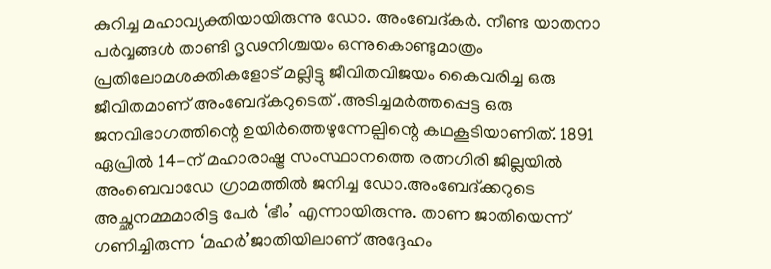കുറിച്ച മഹാവ്യക്തിയായിരുന്നു ഡോ. അംബേദ്കർ. നീണ്ട യാതനാ പർവ്വങ്ങൾ താണ്ടി ദൃഢനിശ്ചയം ഒന്നുകൊണ്ടുമാത്രം പ്രതിലോമശക്തികളോട് മല്ലിട്ടു ജീവിതവിജയം കൈവരിച്ച ഒരു ജീവിതമാണ് അംബേദ്കറുടെത് .അടിച്ചമർത്തപ്പെട്ട ഒരു ജനവിഭാഗത്തിന്റെ ഉയിർത്തെഴുന്നേല്പിന്റെ കഥകൂടിയാണിത്. 1891 ഏപ്രിൽ 14-ന് മഹാരാഷ്ട്ര സംസ്ഥാനത്തെ രത്നഗിരി ജില്ലയിൽ അംബെവാഡേ ഗ്രാമത്തിൽ ജനിച്ച ഡോ.അംബേദ്ക്കറുടെ അച്ഛനമ്മമാരിട്ട പേർ ‘ഭീം’ എന്നായിരുന്നു. താണ ജാതിയെന്ന് ഗണിച്ചിരുന്ന ‘മഹർ’ജാതിയിലാണ് അദ്ദേഹം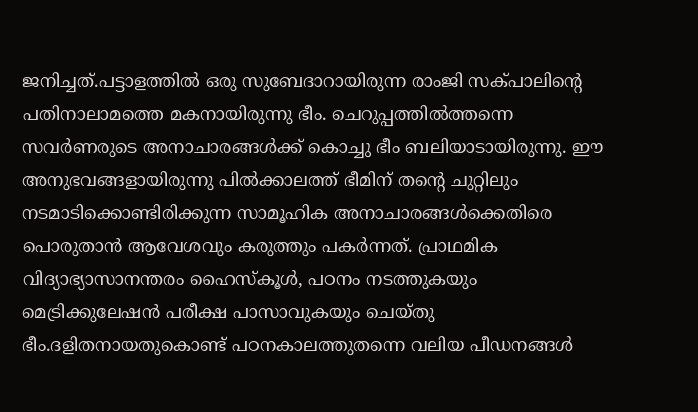ജനിച്ചത്.പട്ടാളത്തിൽ ഒരു സുബേദാറായിരുന്ന രാംജി സക്പാലിന്റെ പതിനാലാമത്തെ മകനായിരുന്നു ഭീം. ചെറുപ്പത്തിൽത്തന്നെ സവർണരുടെ അനാചാരങ്ങൾക്ക് കൊച്ചു ഭീം ബലിയാടായിരുന്നു. ഈ അനുഭവങ്ങളായിരുന്നു പിൽക്കാലത്ത് ഭീമിന് തന്റെ ചുറ്റിലും നടമാടിക്കൊണ്ടിരിക്കുന്ന സാമൂഹിക അനാചാരങ്ങൾക്കെതിരെ പൊരുതാൻ ആവേശവും കരുത്തും പകർന്നത്. പ്രാഥമിക വിദ്യാഭ്യാസാനന്തരം ഹൈസ്‌കൂൾ, പഠനം നടത്തുകയും മെട്രിക്കുലേഷൻ പരീക്ഷ പാസാവുകയും ചെയ്തു ഭീം.ദളിതനായതുകൊണ്ട് പഠനകാലത്തുതന്നെ വലിയ പീഡനങ്ങൾ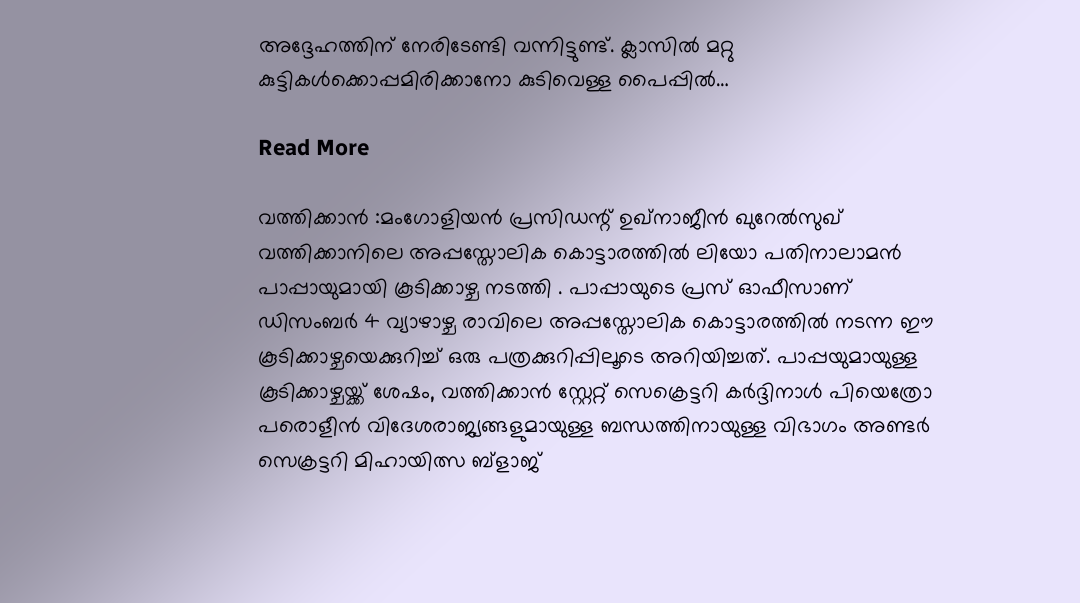അദ്ദേഹത്തിന് നേരിടേണ്ടി വന്നിട്ടുണ്ട്. ക്ലാസിൽ മറ്റു കുട്ടികൾക്കൊപ്പമിരിക്കാനോ കുടിവെള്ള പൈപ്പിൽ…

Read More

വത്തിക്കാൻ :മംഗോളിയൻ പ്രസിഡന്റ് ഉഖ്‌നാജീൻ ഖുറേൽസുഖ് വത്തിക്കാനിലെ അപ്പസ്തോലിക കൊട്ടാരത്തിൽ ലിയോ പതിനാലാമൻ പാപ്പായുമായി കൂടിക്കാഴ്ച നടത്തി . പാപ്പായുടെ പ്രസ് ഓഫീസാണ് ഡിസംബർ 4 വ്യാഴാഴ്ച രാവിലെ അപ്പസ്തോലിക കൊട്ടാരത്തിൽ നടന്ന ഈ കൂടിക്കാഴ്ചയെക്കുറിച്ച് ഒരു പത്രക്കുറിപ്പിലൂടെ അറിയിച്ചത്. പാപ്പയുമായുള്ള കൂടിക്കാഴ്ചയ്ക്ക് ശേഷം, വത്തിക്കാൻ സ്റ്റേറ്റ് സെക്രെട്ടറി കർദ്ദിനാൾ പിയെത്രോ പരൊളീൻ വിദേശരാജ്യങ്ങളുമായുള്ള ബന്ധത്തിനായുള്ള വിഭാഗം അണ്ടർ സെക്രട്ടറി മിഹായിത്സ ബ്ളാജ്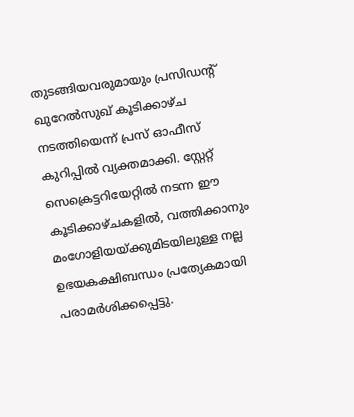തുടങ്ങിയവരുമായും പ്രസിഡന്റ് ഖുറേൽസുഖ് കൂടിക്കാഴ്ച നടത്തിയെന്ന് പ്രസ് ഓഫീസ് കുറിപ്പിൽ വ്യക്തമാക്കി. സ്റ്റേറ്റ് സെക്രെട്ടറിയേറ്റിൽ നടന്ന ഈ കൂടിക്കാഴ്ചകളിൽ, വത്തിക്കാനും മംഗോളിയയ്ക്കുമിടയിലുള്ള നല്ല ഉഭയകക്ഷിബന്ധം പ്രത്യേകമായി പരാമർശിക്കപ്പെട്ടു.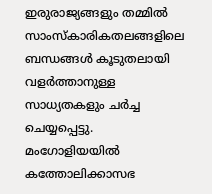ഇരുരാജ്യങ്ങളും തമ്മിൽ സാംസ്കാരികതലങ്ങളിലെ ബന്ധങ്ങൾ കൂടുതലായി വളർത്താനുള്ള സാധ്യതകളും ചർച്ച ചെയ്യപ്പെട്ടു. മംഗോളിയയിൽ കത്തോലിക്കാസഭ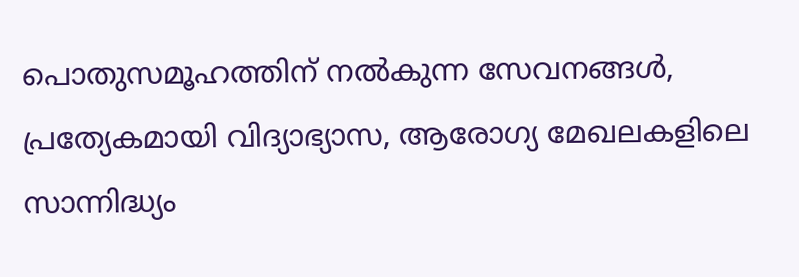പൊതുസമൂഹത്തിന് നൽകുന്ന സേവനങ്ങൾ, പ്രത്യേകമായി വിദ്യാഭ്യാസ, ആരോഗ്യ മേഖലകളിലെ സാന്നിദ്ധ്യം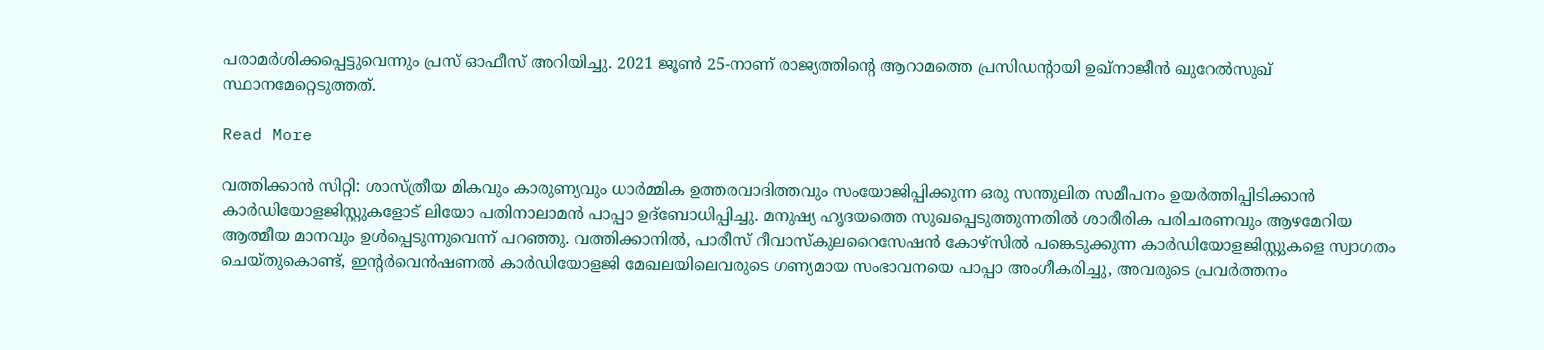പരാമർശിക്കപ്പെട്ടുവെന്നും പ്രസ് ഓഫീസ് അറിയിച്ചു. 2021 ജൂൺ 25-നാണ് രാജ്യത്തിന്റെ ആറാമത്തെ പ്രസിഡന്റായി ഉഖ്‌നാജീൻ ഖുറേൽസുഖ് സ്ഥാനമേറ്റെടുത്തത്.

Read More

വത്തിക്കാൻ സിറ്റി: ശാസ്ത്രീയ മികവും കാരുണ്യവും ധാർമ്മിക ഉത്തരവാദിത്തവും സംയോജിപ്പിക്കുന്ന ഒരു സന്തുലിത സമീപനം ഉയർത്തിപ്പിടിക്കാൻ കാർഡിയോളജിസ്റ്റുകളോട് ലിയോ പതിനാലാമൻ പാപ്പാ ഉദ്‌ബോധിപ്പിച്ചു. മനുഷ്യ ഹൃദയത്തെ സുഖപ്പെടുത്തുന്നതിൽ ശാരീരിക പരിചരണവും ആഴമേറിയ ആത്മീയ മാനവും ഉൾപ്പെടുന്നുവെന്ന് പറഞ്ഞു. വത്തിക്കാനിൽ, പാരീസ് റീവാസ്കുലറൈസേഷൻ കോഴ്‌സിൽ പങ്കെടുക്കുന്ന കാർഡിയോളജിസ്റ്റുകളെ സ്വാഗതം ചെയ്തുകൊണ്ട്, ഇന്റർവെൻഷണൽ കാർഡിയോളജി മേഖലയിലെവരുടെ ഗണ്യമായ സംഭാവനയെ പാപ്പാ അംഗീകരിച്ചു, അവരുടെ പ്രവർത്തനം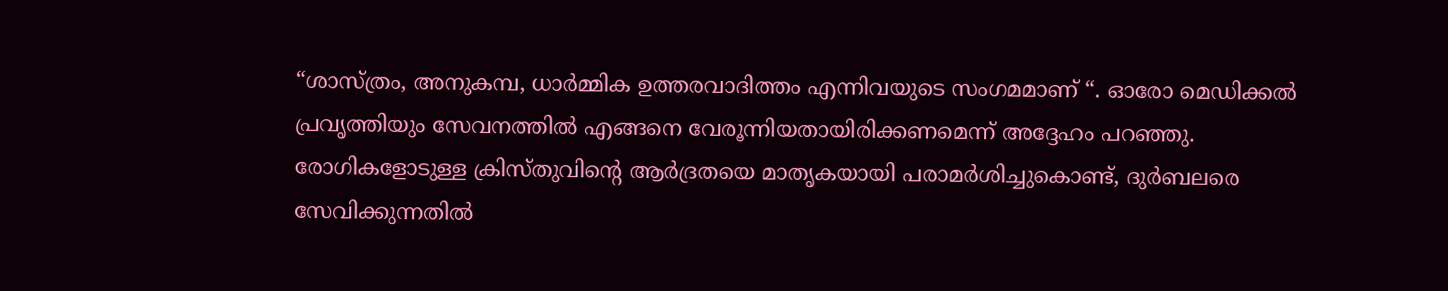“ശാസ്ത്രം, അനുകമ്പ, ധാർമ്മിക ഉത്തരവാദിത്തം എന്നിവയുടെ സംഗമമാണ് “. ഓരോ മെഡിക്കൽ പ്രവൃത്തിയും സേവനത്തിൽ എങ്ങനെ വേരൂന്നിയതായിരിക്കണമെന്ന് അദ്ദേഹം പറഞ്ഞു. രോഗികളോടുള്ള ക്രിസ്തുവിന്റെ ആർദ്രതയെ മാതൃകയായി പരാമർശിച്ചുകൊണ്ട്, ദുർബലരെ സേവിക്കുന്നതിൽ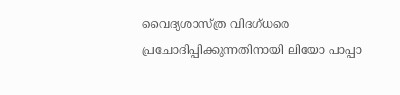വൈദ്യശാസ്ത്ര വിദഗ്ധരെ പ്രചോദിപ്പിക്കുന്നതിനായി ലിയോ പാപ്പാ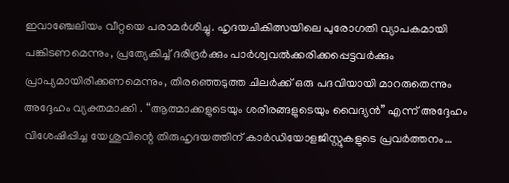ഇവാഞ്ചേലിയം വീറ്റയെ പരാമർശിച്ചു. ഹൃദയചികിത്സയിലെ പുരോഗതി വ്യാപകമായി പങ്കിടണമെന്നും, പ്രത്യേകിച്ച് ദരിദ്രർക്കും പാർശ്വവൽക്കരിക്കപ്പെട്ടവർക്കും പ്രാപ്യമായിരിക്കണമെന്നും, തിരഞ്ഞെടുത്ത ചിലർക്ക് ഒരു പദവിയായി മാറരുതെന്നും അദ്ദേഹം വ്യക്തമാക്കി . “ആത്മാക്കളുടെയും ശരീരങ്ങളുടെയും വൈദ്യൻ” എന്ന് അദ്ദേഹം വിശേഷിപ്പിച്ച യേശുവിന്റെ തിരുഹൃദയത്തിന് കാർഡിയോളജിസ്റ്റുകളുടെ പ്രവർത്തനം…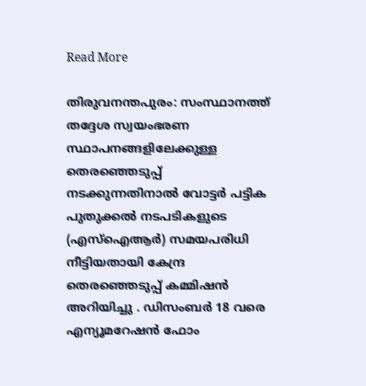Read More

തിരുവനന്തപുരം: സംസ്ഥാനത്ത് തദ്ദേശ സ്വയംഭരണ സ്ഥാപനങ്ങളിലേക്കുള്ള തെരഞ്ഞെടുപ്പ് നടക്കുന്നതിനാൽ വോട്ടർ പട്ടിക പുതുക്കൽ നടപടികളുടെ (എസ്‌ഐആർ) സമയപരിധി നീട്ടിയതായി കേന്ദ്ര തെരഞ്ഞെടുപ്പ് കമ്മിഷൻ അറിയിച്ചു . ഡിസംബർ 18 വരെ എന്യൂമറേഷൻ ഫോം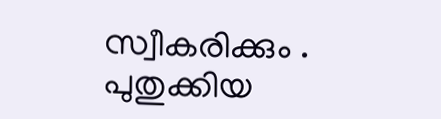സ്വീകരിക്കും . പുതുക്കിയ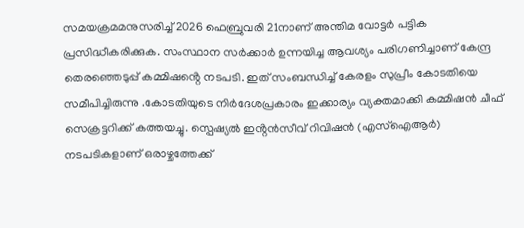സമയക്രമമനുസരിച്ച് 2026 ഫെബ്രുവരി 21നാണ് അന്തിമ വോട്ടർ പട്ടിക പ്രസിദ്ധീകരിക്കുക. സംസ്ഥാന സർക്കാർ ഉന്നയിച്ച ആവശ്യം പരിഗണിച്ചാണ് കേന്ദ്ര തെരഞ്ഞെടുപ്പ് കമ്മിഷൻ്റെ നടപടി. ഇത് സംബന്ധിച്ച് കേരളം സുപ്രീം കോടതിയെ സമീപിച്ചിരുന്നു .കോടതിയുടെ നിർദേശപ്രകാരം ഇക്കാര്യം വ്യക്തമാക്കി കമ്മിഷൻ ചീഫ് സെക്രട്ടറിക്ക് കത്തയച്ചു. സ്പെഷ്യൽ ഇൻ്റൻസീവ് റിവിഷൻ (എസ്‌ഐആർ) നടപടികളാണ് ഒരാഴ്ചത്തേക്ക്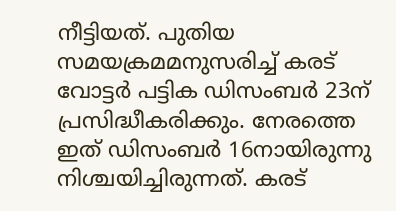നീട്ടിയത്. പുതിയ സമയക്രമമനുസരിച്ച് കരട് വോട്ടർ പട്ടിക ഡിസംബർ 23ന് പ്രസിദ്ധീകരിക്കും. നേരത്തെ ഇത് ഡിസംബർ 16നായിരുന്നു നിശ്ചയിച്ചിരുന്നത്. കരട്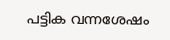പട്ടിക വന്നശേഷം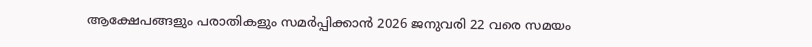ആക്ഷേപങ്ങളും പരാതികളും സമർപ്പിക്കാൻ 2026 ജനുവരി 22 വരെ സമയം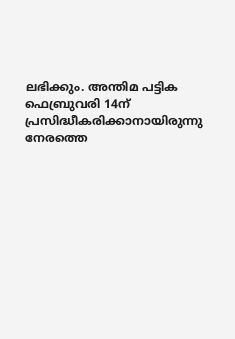ലഭിക്കും. അന്തിമ പട്ടിക ഫെബ്രുവരി 14ന് പ്രസിദ്ധീകരിക്കാനായിരുന്നു നേരത്തെ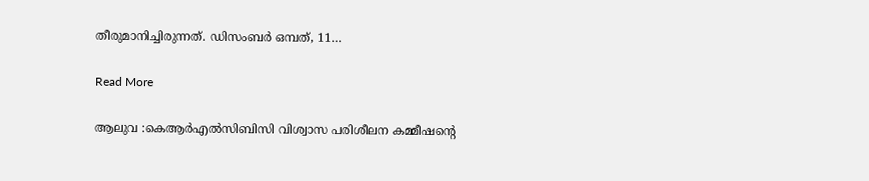തീരുമാനിച്ചിരുന്നത്. ഡിസംബർ ഒമ്പത്, 11…

Read More

ആലുവ :കെആർഎൽസിബിസി വിശ്വാസ പരിശീലന കമ്മീഷൻ്റെ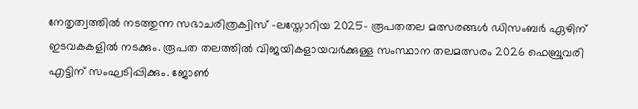നേതൃത്വത്തിൽ നടത്തുന്ന സഭാചരിത്രക്വിസ് -ലസ്തോറിയ 2025- രൂപതതല മത്സരങ്ങൾ ഡിസംബർ ഏഴിന് ഇടവകകളിൽ നടക്കും. രൂപത തലത്തിൽ വിജയികളായവർക്കുള്ള സംസ്ഥാന തലമത്സരം 2026 ഫെബ്രുവരി എട്ടിന് സംഘടിപ്പിക്കും. ജോൺ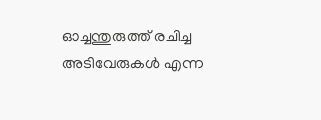ഓച്ചന്തുരുത്ത് രചിച്ച അടിവേരുകൾ എന്ന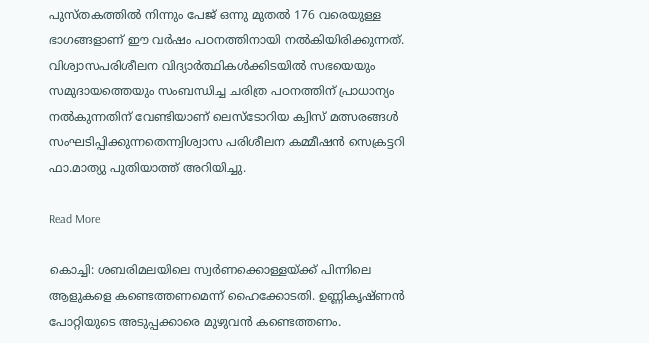പുസ്തകത്തിൽ നിന്നും പേജ് ഒന്നു മുതൽ 176 വരെയുള്ള ഭാഗങ്ങളാണ് ഈ വർഷം പഠനത്തിനായി നൽകിയിരിക്കുന്നത്. വിശ്വാസപരിശീലന വിദ്യാർത്ഥികൾക്കിടയിൽ സഭയെയും സമുദായത്തെയും സംബന്ധിച്ച ചരിത്ര പഠനത്തിന് പ്രാധാന്യം നൽകുന്നതിന് വേണ്ടിയാണ് ലെസ്ടോറിയ ക്വിസ് മത്സരങ്ങൾ സംഘടിപ്പിക്കുന്നതെന്ന്വിശ്വാസ പരിശീലന കമ്മീഷൻ സെക്രട്ടറി ഫാ.മാത്യു പുതിയാത്ത് അറിയിച്ചു.

Read More

കൊച്ചി: ശബരിമലയിലെ സ്വർണക്കൊള്ളയ്ക്ക് പിന്നിലെ ആളുകളെ കണ്ടെത്തണമെന്ന് ഹൈക്കോടതി. ഉണ്ണികൃഷ്ണൻ പോറ്റിയുടെ അടുപ്പക്കാരെ മുഴുവൻ കണ്ടെത്തണം.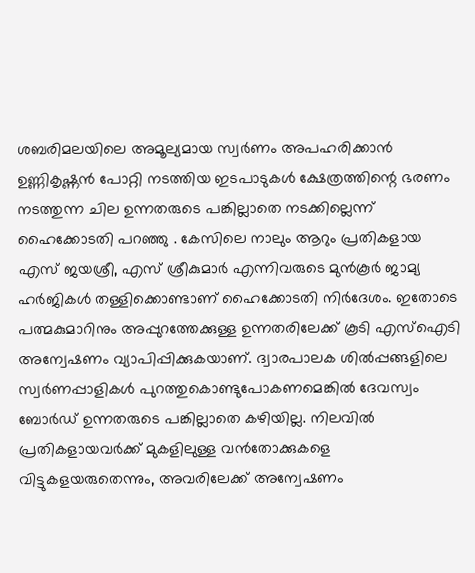ശബരിമലയിലെ അമൂല്യമായ സ്വർണം അപഹരിക്കാൻ ഉണ്ണികൃഷ്ണൻ പോറ്റി നടത്തിയ ഇടപാടുകൾ ക്ഷേത്രത്തിന്റെ ഭരണം നടത്തുന്ന ചില ഉന്നതരുടെ പങ്കില്ലാതെ നടക്കില്ലെന്ന് ഹൈക്കോടതി പറഞ്ഞു . കേസിലെ നാലും ആറും പ്രതികളായ എസ് ജയശ്രീ, എസ് ശ്രീകുമാർ എന്നിവരുടെ മുൻകൂർ ജാമ്യ ഹർജികൾ തള്ളിക്കൊണ്ടാണ് ഹൈക്കോടതി നിർദേശം. ഇതോടെ പത്മകുമാറിനും അപ്പുറത്തേക്കുള്ള ഉന്നതരിലേക്ക് കൂടി എസ്‌ഐടി അന്വേഷണം വ്യാപിപ്പിക്കുകയാണ്. ദ്വാരപാലക ശിൽപ്പങ്ങളിലെ സ്വർണപ്പാളികൾ പുറത്തുകൊണ്ടുപോകണമെങ്കിൽ ദേവസ്വം ബോർഡ് ഉന്നതരുടെ പങ്കില്ലാതെ കഴിയില്ല. നിലവിൽ പ്രതികളായവർക്ക് മുകളിലുള്ള വൻതോക്കുകളെ വിട്ടുകളയരുതെന്നും, അവരിലേക്ക് അന്വേഷണം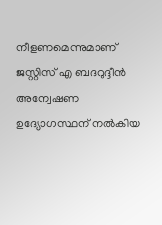നീളണമെന്നുമാണ് ജസ്റ്റിസ് എ ബദറുദ്ദീൻ അന്വേഷണ ഉദ്യോഗസ്ഥന് നൽകിയ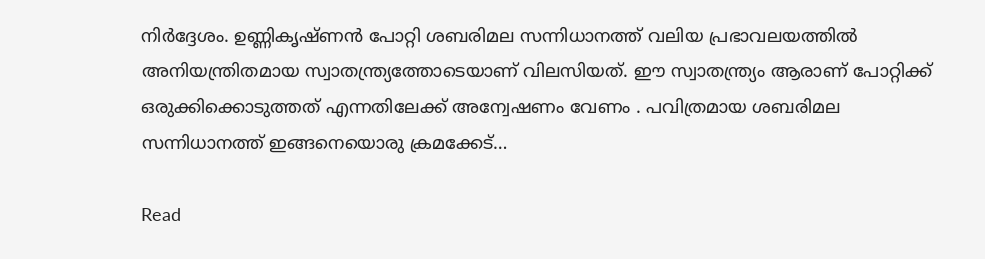നിർദ്ദേശം. ഉണ്ണികൃഷ്ണൻ പോറ്റി ശബരിമല സന്നിധാനത്ത് വലിയ പ്രഭാവലയത്തിൽ അനിയന്ത്രിതമായ സ്വാതന്ത്ര്യത്തോടെയാണ് വിലസിയത്. ഈ സ്വാതന്ത്ര്യം ആരാണ് പോറ്റിക്ക് ഒരുക്കിക്കൊടുത്തത് എന്നതിലേക്ക് അന്വേഷണം വേണം . പവിത്രമായ ശബരിമല സന്നിധാനത്ത് ഇങ്ങനെയൊരു ക്രമക്കേട്…

Read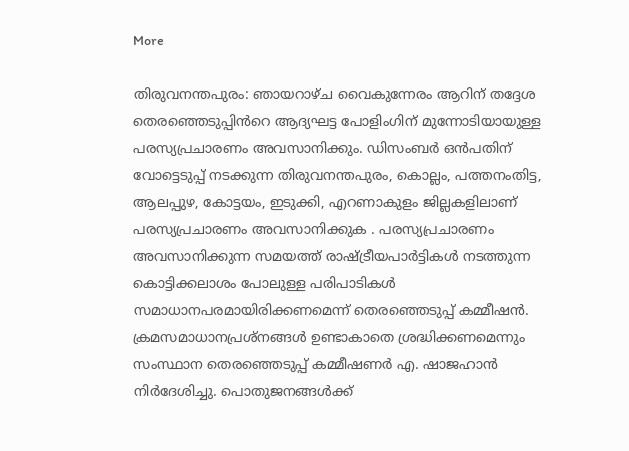More

തിരുവനന്തപുരം: ഞായറാഴ്ച വൈകുന്നേരം ആറിന് തദ്ദേശ തെരഞ്ഞെടുപ്പിൻറെ ആദ്യഘട്ട പോളിംഗിന് മുന്നോടിയായുള്ള പരസ്യപ്രചാരണം അവസാനിക്കും. ഡിസംബർ ഒൻപതിന് വോട്ടെടുപ്പ് നടക്കുന്ന തിരുവനന്തപുരം, കൊല്ലം, പത്തനംതിട്ട, ആലപ്പുഴ, കോട്ടയം, ഇടുക്കി, എറണാകുളം ജില്ലകളിലാണ് പരസ്യപ്രചാരണം അവസാനിക്കുക . പരസ്യപ്രചാരണം അവസാനിക്കുന്ന സമയത്ത് രാഷ്ട്രീയപാർട്ടികൾ നടത്തുന്ന കൊട്ടിക്കലാശം പോലുള്ള പരിപാടികൾ സമാധാനപരമായിരിക്കണമെന്ന് തെരഞ്ഞെടുപ്പ് കമ്മീഷൻ. ക്രമസമാധാനപ്രശ്‌നങ്ങൾ ഉണ്ടാകാതെ ശ്രദ്ധിക്കണമെന്നും സംസ്ഥാന തെരഞ്ഞെടുപ്പ് കമ്മീഷണർ എ. ഷാജഹാൻ നിർദേശിച്ചു. പൊതുജനങ്ങൾക്ക്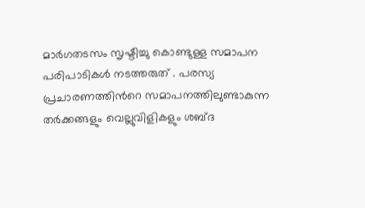മാർഗതടസം സൃഷ്ടിച്ചു കൊണ്ടുള്ള സമാപന പരിപാടികൾ നടത്തരുത് . പരസ്യ പ്രചാരണത്തിൻറെ സമാപനത്തിലുണ്ടാകുന്ന തർക്കങ്ങളും വെല്ലുവിളികളും ശബ്ദ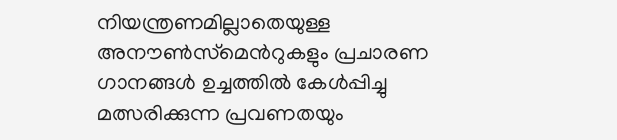നിയന്ത്രണമില്ലാതെയുള്ള അനൗൺസ്‌മെൻറുകളും പ്രചാരണ ഗാനങ്ങൾ ഉച്ചത്തിൽ കേൾപ്പിച്ചു മത്സരിക്കുന്ന പ്രവണതയും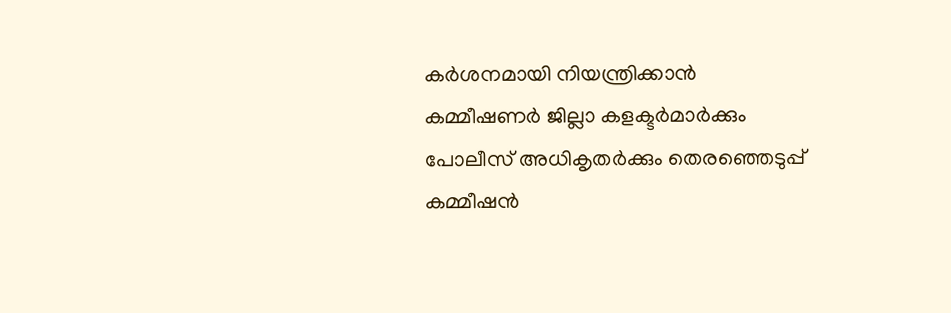കർശനമായി നിയന്ത്രിക്കാൻ കമ്മീഷണർ ജില്ലാ കളക്ടർമാർക്കും പോലീസ് അധികൃതർക്കും തെരഞ്ഞെടുപ്പ് കമ്മീഷൻ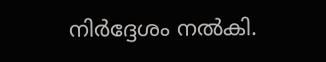നിർദ്ദേശം നൽകി.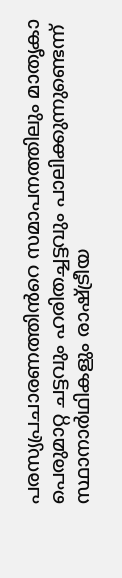പരസ്യപ്രചാരണത്തിൻറെ സമാപനത്തിലും മാതൃകാ പെരുമാറ്റ ചട്ടവും ഹരിതച്ചട്ടവും പാലിക്കുന്നുണ്ടെന്ന് സ്ഥാനാർഥികളും രാഷ്ട്രീയ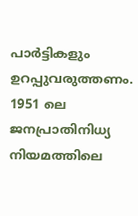പാർട്ടികളും ഉറപ്പുവരുത്തണം. 1951 ലെ ജനപ്രാതിനിധ്യ നിയമത്തിലെ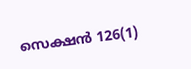സെക്ഷൻ 126(1)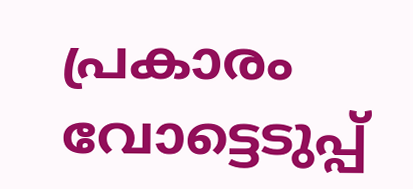പ്രകാരം വോട്ടെടുപ്പ്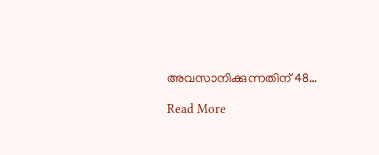അവസാനിക്കുന്നതിന് 48…

Read More